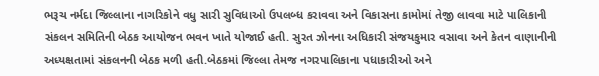ભરૂચ નર્મદા જિલ્લાના નાગરિકોને વધુ સારી સુવિધાઓ ઉપલબ્ધ કરાવવા અને વિકાસના કામોમાં તેજી લાવવા માટે પાલિકાની સંકલન સમિતિની બેઠક આયોજન ભવન ખાતે યોજાઈ હતી. સુરત ઝોનના અધિકારી સંજયકુમાર વસાવા અને કેતન વાણાનીની અધ્યક્ષતામાં સંકલનની બેઠક મળી હતી.બેઠકમાં જિલ્લા તેમજ નગરપાલિકાના પધાકારીઓ અને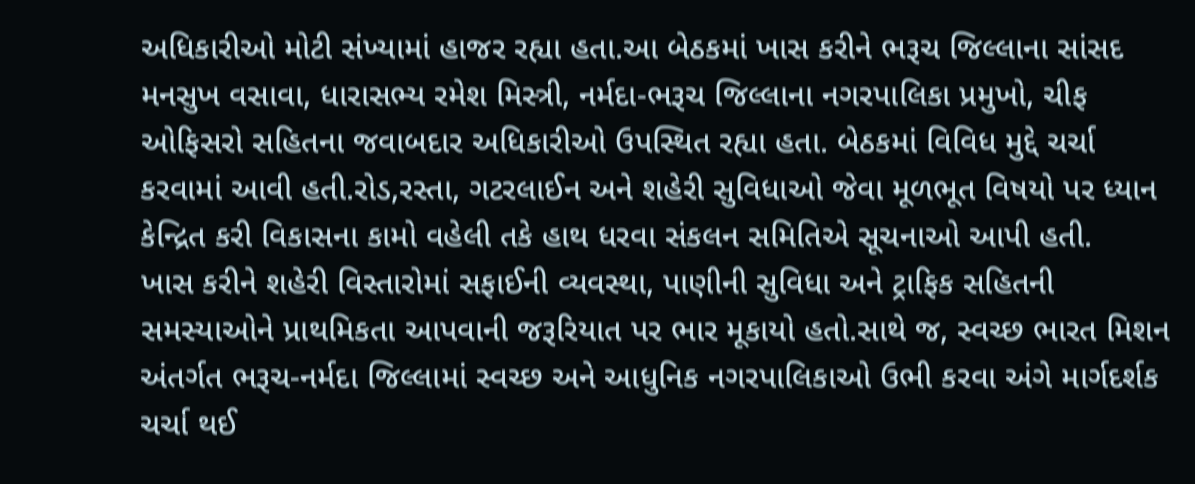અધિકારીઓ મોટી સંખ્યામાં હાજર રહ્યા હતા.આ બેઠકમાં ખાસ કરીને ભરૂચ જિલ્લાના સાંસદ મનસુખ વસાવા, ધારાસભ્ય રમેશ મિસ્ત્રી, નર્મદા-ભરૂચ જિલ્લાના નગરપાલિકા પ્રમુખો, ચીફ ઓફિસરો સહિતના જવાબદાર અધિકારીઓ ઉપસ્થિત રહ્યા હતા. બેઠકમાં વિવિધ મુદ્દે ચર્ચા કરવામાં આવી હતી.રોડ,રસ્તા, ગટરલાઈન અને શહેરી સુવિધાઓ જેવા મૂળભૂત વિષયો પર ધ્યાન કેન્દ્રિત કરી વિકાસના કામો વહેલી તકે હાથ ધરવા સંકલન સમિતિએ સૂચનાઓ આપી હતી.
ખાસ કરીને શહેરી વિસ્તારોમાં સફાઈની વ્યવસ્થા, પાણીની સુવિધા અને ટ્રાફિક સહિતની સમસ્યાઓને પ્રાથમિકતા આપવાની જરૂરિયાત પર ભાર મૂકાયો હતો.સાથે જ, સ્વચ્છ ભારત મિશન અંતર્ગત ભરૂચ-નર્મદા જિલ્લામાં સ્વચ્છ અને આધુનિક નગરપાલિકાઓ ઉભી કરવા અંગે માર્ગદર્શક ચર્ચા થઈ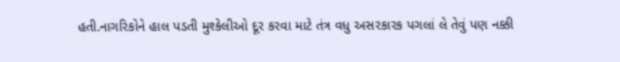હતી.નાગરિકોને હાલ પડતી મુશ્કેલીઓ દૂર કરવા માટે તંત્ર વધુ અસરકારક પગલાં લે તેવું પણ નક્કી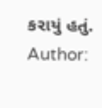કરાયું હતું.
Author: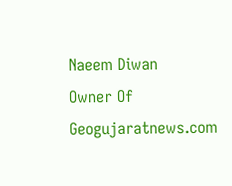Naeem Diwan
Owner Of Geogujaratnews.com